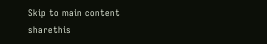Skip to main content
sharethis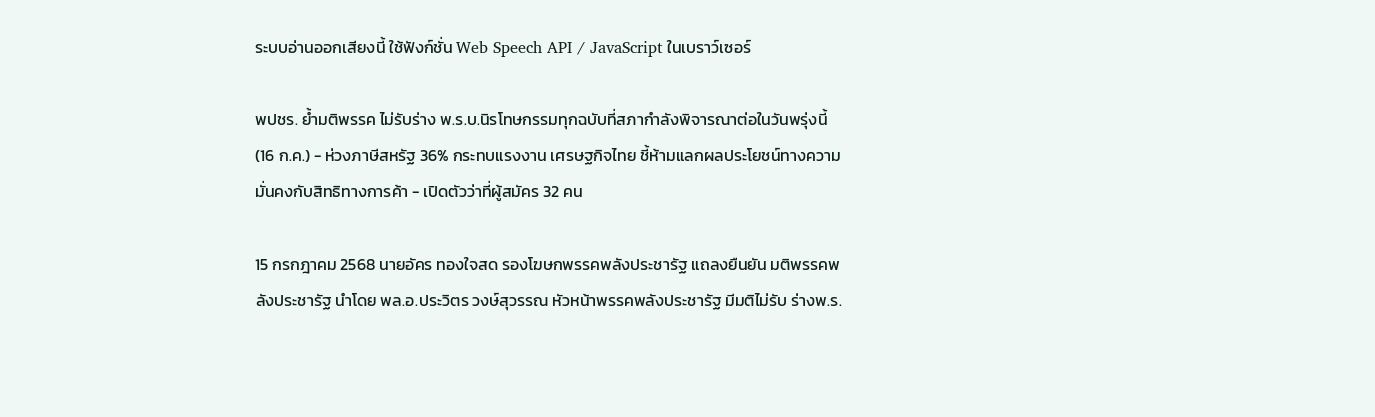ระบบอ่านออกเสียงนี้ ใช้ฟังก์ชั่น Web Speech API / JavaScript ในเบราว์เซอร์

พปชร. ย้ำมติพรรค ไม่รับร่าง พ.ร.บ.นิรโทษกรรมทุกฉบับที่สภากำลังพิจารณาต่อในวันพรุ่งนี้ (16 ก.ค.) - ห่วงภาษีสหรัฐ 36% กระทบแรงงาน เศรษฐกิจไทย ชี้ห้ามแลกผลประโยชน์ทางความมั่นคงกับสิทธิทางการค้า - เปิดตัวว่าที่ผู้สมัคร 32 คน

15 กรกฎาคม 2568 นายอัคร ทองใจสด รองโฆษกพรรคพลังประชารัฐ แถลงยืนยัน มติพรรคพลังประชารัฐ นำโดย พล.อ.ประวิตร วงษ์สุวรรณ หัวหน้าพรรคพลังประชารัฐ มีมติไม่รับ ร่างพ.ร.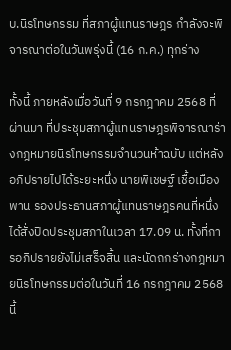บ.นิรโทษกรรม ที่สภาผู้แทนราษฎร กำลังจะพิจารณาต่อในวันพรุ่งนี้ (16 ก.ค.) ทุกร่าง

ทั้งนี้ ภายหลังเมื่อวันที่ 9 กรกฎาคม 2568 ที่ผ่านมา ที่ประชุมสภาผู้แทนราษฎรพิจารณาร่างกฎหมายนิรโทษกรรมจำนวนห้าฉบับ แต่หลังอภิปรายไปได้ระยะหนึ่ง นายพิเชษฐ์ เชื้อเมืองพาน รองประธานสภาผู้แทนราษฎรคนที่หนึ่ง ได้สั่งปิดประชุมสภาในเวลา 17.09 น. ทั้งที่การอภิปรายยังไม่เสร็จสิ้น และนัดถกร่างกฎหมายนิรโทษกรรมต่อในวันที่ 16 กรกฎาคม 2568 นี้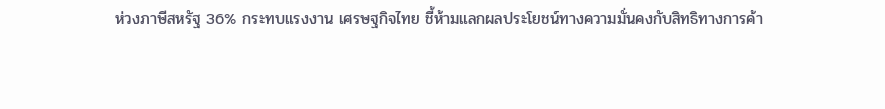ห่วงภาษีสหรัฐ 36% กระทบแรงงาน เศรษฐกิจไทย ชี้ห้ามแลกผลประโยชน์ทางความมั่นคงกับสิทธิทางการค้า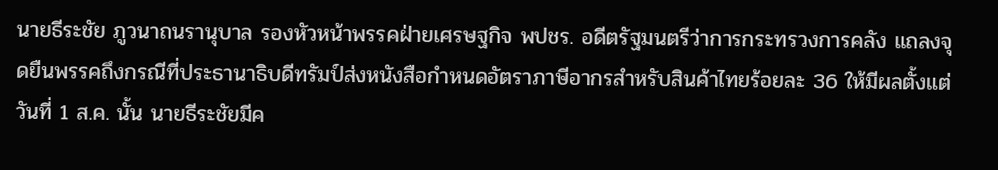นายธีระชัย ภูวนาถนรานุบาล รองหัวหน้าพรรคฝ่ายเศรษฐกิจ พปชร. อดีตรัฐมนตรีว่าการกระทรวงการคลัง แถลงจุดยืนพรรคถึงกรณีที่ประธานาธิบดีทรัมป์ส่งหนังสือกำหนดอัตราภาษีอากรสำหรับสินค้าไทยร้อยละ 36 ให้มีผลตั้งแต่วันที่ 1 ส.ค. นั้น นายธีระชัยมีค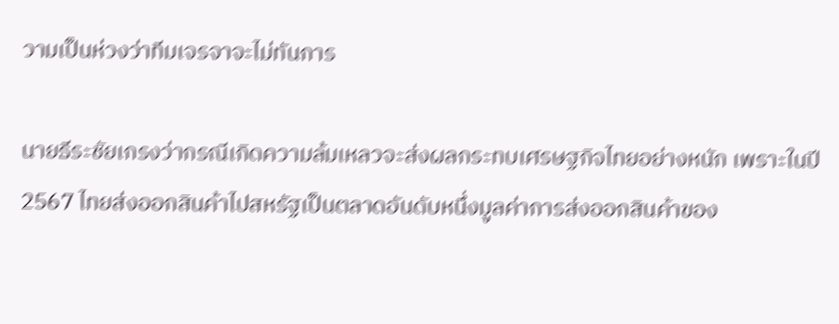วามเป็นห่วงว่าทีมเจรจาจะไม่ทันการ

นายธีระชัยเกรงว่ากรณีเกิดความล้มเหลวจะส่งผลกระทบเศรษฐกิจไทยอย่างหนัก เพราะในปี 2567 ไทยส่งออกสินค้าไปสหรัฐเป็นตลาดอันดับหนึ่งมูลค่าการส่งออกสินค้าของ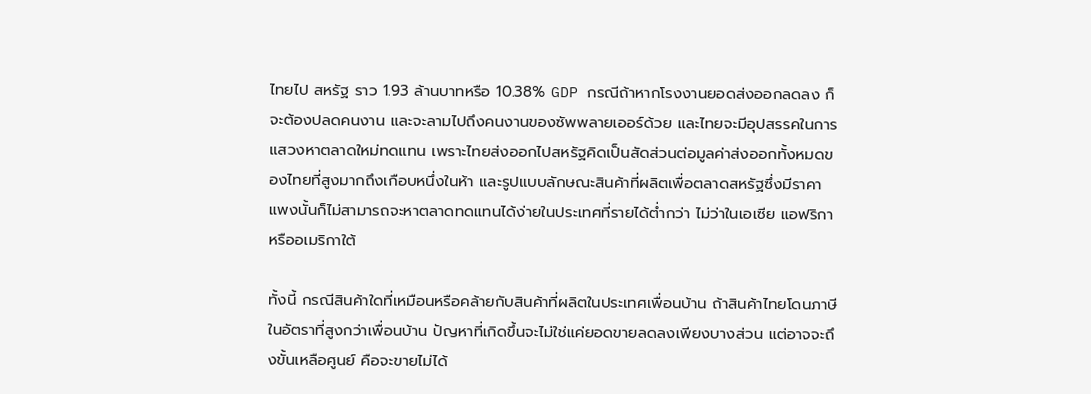ไทยไป สหรัฐ ราว 1.93 ล้านบาทหรือ 10.38% GDP กรณีถ้าหากโรงงานยอดส่งออกลดลง ก็จะต้องปลดคนงาน และจะลามไปถึงคนงานของซัพพลายเออร์ด้วย และไทยจะมีอุปสรรคในการแสวงหาตลาดใหม่ทดแทน เพราะไทยส่งออกไปสหรัฐคิดเป็นสัดส่วนต่อมูลค่าส่งออกทั้งหมดของไทยที่สูงมากถึงเกือบหนึ่งในห้า และรูปแบบลักษณะสินค้าที่ผลิตเพื่อตลาดสหรัฐซึ่งมีราคาแพงนั้นก็ไม่สามารถจะหาตลาดทดแทนได้ง่ายในประเทศที่รายได้ต่ำกว่า ไม่ว่าในเอเซีย แอฟริกา หรืออเมริกาใต้

ทั้งนี้ กรณีสินค้าใดที่เหมือนหรือคล้ายกับสินค้าที่ผลิตในประเทศเพื่อนบ้าน ถ้าสินค้าไทยโดนภาษีในอัตราที่สูงกว่าเพื่อนบ้าน ปัญหาที่เกิดขึ้นจะไม่ใช่แค่ยอดขายลดลงเพียงบางส่วน แต่อาจจะถึงขั้นเหลือศูนย์ คือจะขายไม่ได้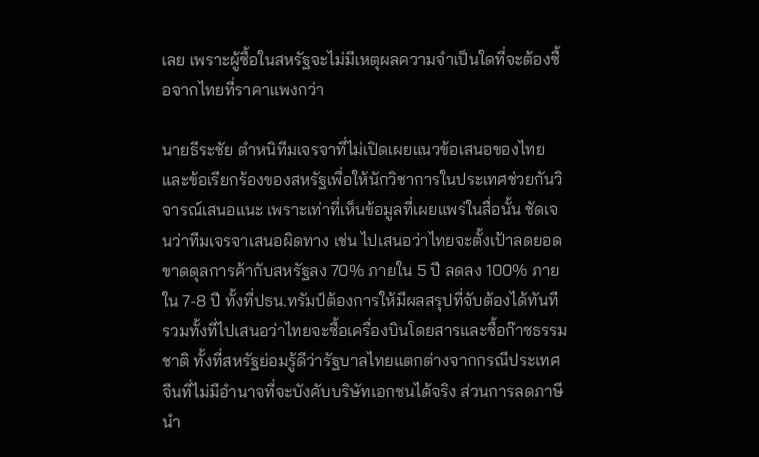เลย เพราะผู้ซื้อในสหรัฐจะไม่มีเหตุผลความจำเป็นใดที่จะต้องซื้อจากไทยที่ราคาแพงกว่า

นายธีระชัย ตำหนิทีมเจรจาที่ไม่เปิดเผยแนวข้อเสนอของไทยและข้อเรียกร้องของสหรัฐเพื่อให้นักวิชาการในประเทศช่วยกันวิจารณ์เสนอแนะ เพราะเท่าที่เห็นข้อมูลที่เผยแพร่ในสื่อนั้น ชัดเจนว่าทีมเจรจาเสนอผิดทาง เช่น ไปเสนอว่าไทยจะตั้งเป้าลดยอดขาดดุลการค้ากับสหรัฐลง 70% ภายใน 5 ปี ลดลง 100% ภายใน 7-8 ปี ทั้งที่ปธน.ทรัมป์ต้องการให้มีผลสรุปที่จับต้องได้ทันที รวมทั้งที่ไปเสนอว่าไทยจะซื้อเครื่องบินโดยสารและซื้อก๊าซธรรมชาติ ทั้งที่สหรัฐย่อมรู้ดีว่ารัฐบาลไทยแตกต่างจากกรณีประเทศจีนที่ไม่มีอำนาจที่จะบังคับบริษัทเอกชนได้จริง ส่วนการลดภาษีนำ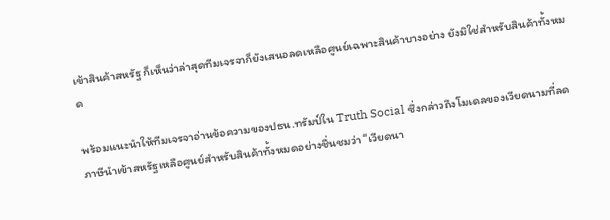เข้าสินค้าสหรัฐ ก็เห็นว่าล่าสุดทีมเจรจาก็ยังเสนอลดเหลือศูนย์เฉพาะสินค้าบางอย่าง ยังมิใช่สำหรับสินค้าทั้งหมด

พร้อมแนะนำให้ทีมเจรจาอ่านข้อความของปธน.ทรัมป์ใน Truth Social ซึ่งกล่าวถึงโมเดลของเวียดนามที่ลดภาษีนำเข้าสหรัฐเหลือศูนย์สำหรับสินค้าทั้งหมดอย่างชื่นชมว่า “เวียดนา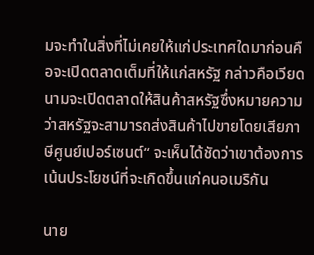มจะทำในสิ่งที่ไม่เคยให้แก่ประเทศใดมาก่อนคือจะเปิดตลาดเต็มที่ให้แก่สหรัฐ กล่าวคือเวียดนามจะเปิดตลาดให้สินค้าสหรัฐซึ่งหมายความว่าสหรัฐจะสามารถส่งสินค้าไปขายโดยเสียภาษีศูนย์เปอร์เซนต์“ จะเห็นได้ชัดว่าเขาต้องการเน้นประโยชน์ที่จะเกิดขึ้นแก่คนอเมริกัน

นาย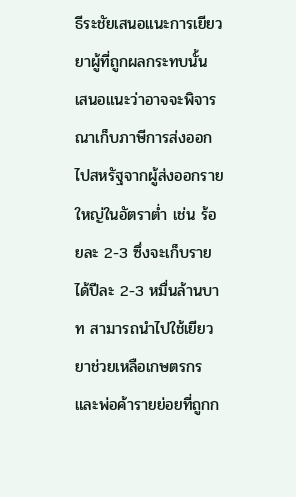ธีระชัยเสนอแนะการเยียวยาผู้ที่ถูกผลกระทบนั้น เสนอแนะว่าอาจจะพิจารณาเก็บภาษีการส่งออกไปสหรัฐจากผู้ส่งออกรายใหญ่ในอัตราต่ำ เช่น ร้อยละ 2-3 ซึ่งจะเก็บรายได้ปีละ 2-3 หมื่นล้านบาท สามารถนำไปใช้เยียวยาช่วยเหลือเกษตรกรและพ่อค้ารายย่อยที่ถูกก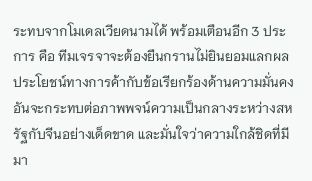ระทบจากโมเดลเวียดนามได้ พร้อมเตือนอีก 3 ประการ คือ ทีมเจรจาจะต้องยืนกรานไม่ยินยอมแลกผลประโยชน์ทางการค้ากับข้อเรียกร้องด้านความมั่นคงอันจะกระทบต่อภาพพจน์ความเป็นกลางระหว่างสหรัฐกับจีนอย่างเด็ดขาด และมั่นใจว่าความใกล้ชิดที่มีมา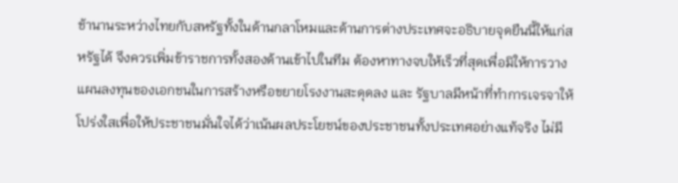ช้านานระหว่างไทยกับสหรัฐทั้งในด้านกลาโหมและด้านการต่างประเทศจะอธิบายจุดยืนนี้ให้แก่สหรัฐได้ จึงควรเพิ่มข้าราชการทั้งสองด้านเข้าไปในทีม ต้องหาทางจบให้เร็วที่สุดเพื่อมิให้การวางแผนลงทุนของเอกชนในการสร้างหรือขยายโรงงานสะดุดลง และ รัฐบาลมีหน้าที่ทำการเจรจาให้โปร่งใสเพื่อให้ประชาชนมั่นใจได้ว่าเน้นผลประโยชน์ของประชาชนทั้งประเทศอย่างแท้จริง ไม่มี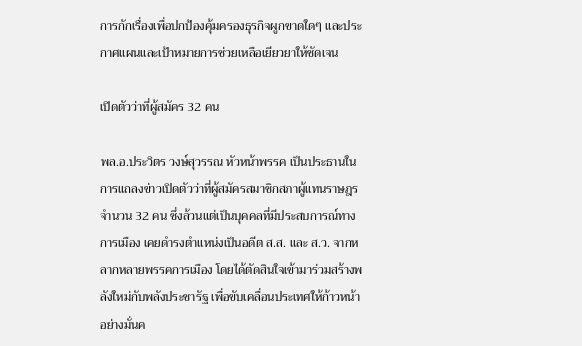การกักเรื่องเพื่อปกป้องคุ้มครองธุรกิจผูกขาดใดๆ และประกาศแผนและเป้าหมายการช่วยเหลือเยียวยาให้ชัดเจน

เปิดตัวว่าที่ผู้สมัคร 32 คน

พล.อ.ประวิตร วงษ์สุวรรณ หัวหน้าพรรค เป็นประธานในการแถลงข่าวเปิดตัวว่าที่ผู้สมัครสมาชิกสภาผู้แทนราษฎร จำนวน 32 คน ซึ่งล้วนแต่เป็นบุคคลที่มีประสบการณ์ทางการเมือง เคยดำรงตำแหน่งเป็นอดีต ส.ส. และ ส.ว. จากหลากหลายพรรคการเมือง โดยได้ตัดสินใจเข้ามาร่วมสร้างพลังใหม่กับพลังประชารัฐ เพื่อขับเคลื่อนประเทศให้ก้าวหน้าอย่างมั่นค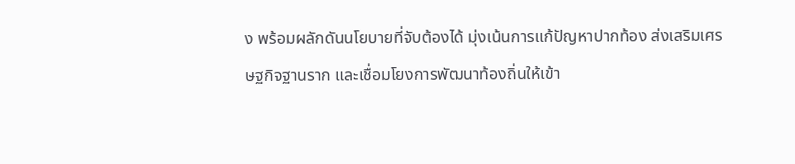ง พร้อมผลักดันนโยบายที่จับต้องได้ มุ่งเน้นการแก้ปัญหาปากท้อง ส่งเสริมเศรษฐกิจฐานราก และเชื่อมโยงการพัฒนาท้องถิ่นให้เข้า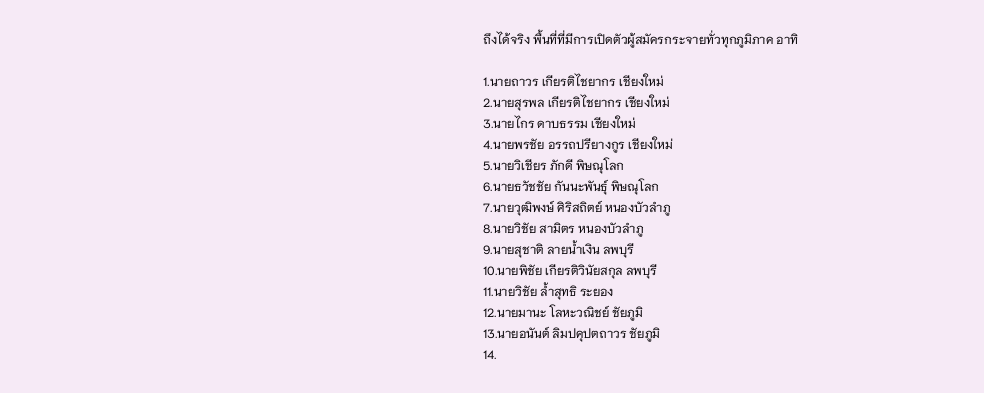ถึงได้จริง พื้นที่ที่มีการเปิดตัวผู้สมัครกระจายทั่วทุกภูมิภาค อาทิ

1.นายถาวร เกียรติไชยากร เชียงใหม่
2.นายสุรพล เกียรติไชยากร เชียงใหม่
3.นายไกร ดาบธรรม เชียงใหม่
4.นายพรชัย อรรถปรียางกูร เชียงใหม่
5.นายวิเชียร ภักดี พิษณุโลก
6.นายธวัชชัย กันนะพันธุ์ พิษณุโลก
7.นายวุฒิพงษ์ ศิริสถิตย์ หนองบัวลำภู
8.นายวิชัย สามิตร หนองบัวลำภู
9.นายสุชาติ ลายน้ำเงิน ลพบุรี
10.นายพิชัย เกียรติวินัยสกุล ลพบุรี
11.นายวิชัย ล้ำสุทธิ ระยอง
12.นายมานะ โลหะวณิชย์ ชัยภูมิ
13.นายอนันต์ ลิมปคุปตถาวร ชัยภูมิ
14.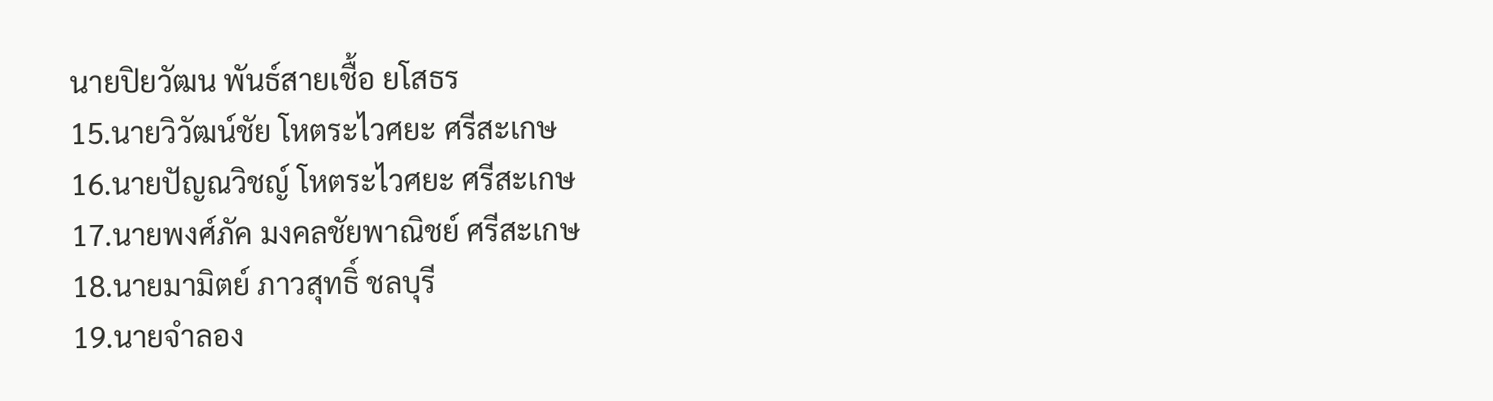นายปิยวัฒน พันธ์สายเชื้อ ยโสธร
15.นายวิวัฒน์ชัย โหตระไวศยะ ศรีสะเกษ
16.นายปัญณวิชญ์ โหตระไวศยะ ศรีสะเกษ
17.นายพงศ์ภัค มงคลชัยพาณิชย์ ศรีสะเกษ
18.นายมามิตย์ ภาวสุทธิ์ ชลบุรี
19.นายจำลอง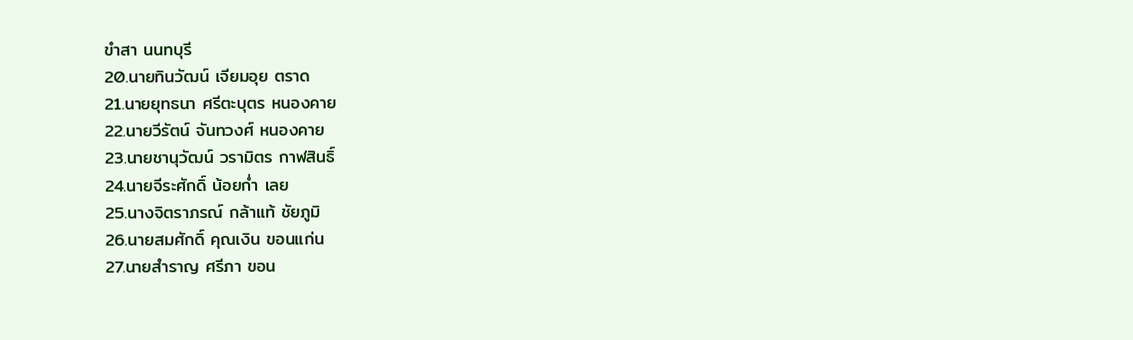ขำสา นนทบุรี
20.นายทินวัฒน์ เจียมอุย ตราด
21.นายยุทธนา ศรีตะบุตร หนองคาย
22.นายวีรัตน์ จันทวงศ์ หนองคาย
23.นายชานุวัฒน์ วรามิตร กาฬสินธิ์
24.นายจีระศักดิ์ น้อยก่ำ เลย
25.นางจิตราภรณ์ กล้าแท้ ชัยภูมิ
26.นายสมศักดิ์ คุณเงิน ขอนแก่น
27.นายสำราญ ศรีภา ขอน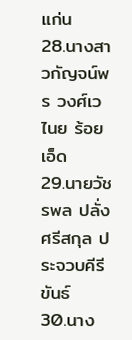แก่น
28.นางสาวกัญจน์พร วงศ์เวไนย ร้อยเอ็ด
29.นายวัชรพล ปลั่งศรีสกุล ประจวบคีรีขันธ์
30.นาง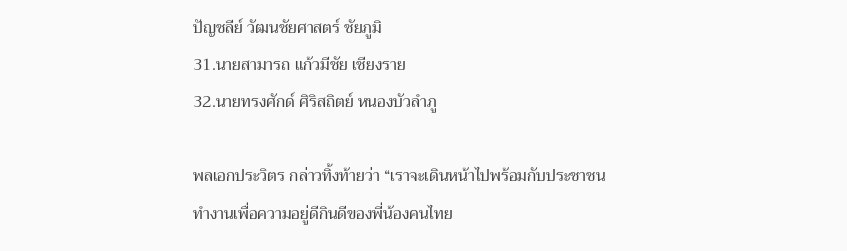ปัญชลีย์ วัฒนชัยศาสตร์ ชัยภูมิ
31.นายสามารถ แก้วมีชัย เชียงราย
32.นายทรงศักด์ ศิริสถิตย์ หนองบัวลำภู

พลเอกประวิตร กล่าวทิ้งท้ายว่า “เราจะเดินหน้าไปพร้อมกับประชาชน ทำงานเพื่อความอยู่ดีกินดีของพี่น้องคนไทย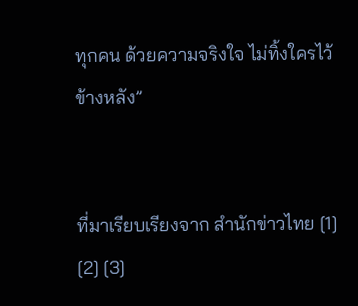ทุกคน ด้วยความจริงใจ ไม่ทิ้งใครไว้ข้างหลัง”


ที่มาเรียบเรียงจาก สำนักข่าวไทย [1] [2] [3]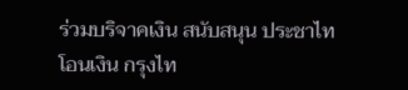ร่วมบริจาคเงิน สนับสนุน ประชาไท
โอนเงิน กรุงไท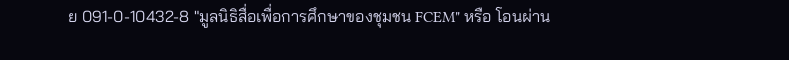ย 091-0-10432-8 "มูลนิธิสื่อเพื่อการศึกษาของชุมชน FCEM" หรือ โอนผ่าน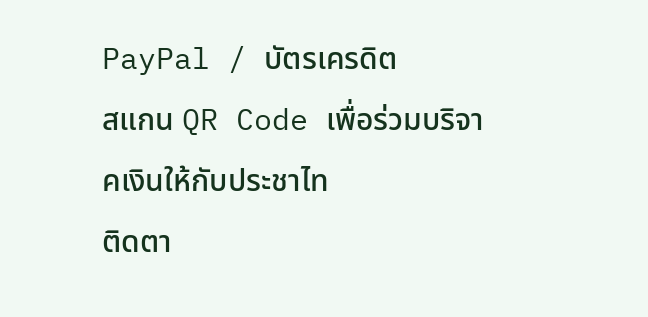PayPal / บัตรเครดิต
สแกน QR Code เพื่อร่วมบริจาคเงินให้กับประชาไท
ติดตา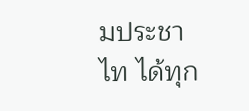มประชาไท ได้ทุก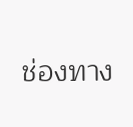ช่องทาง